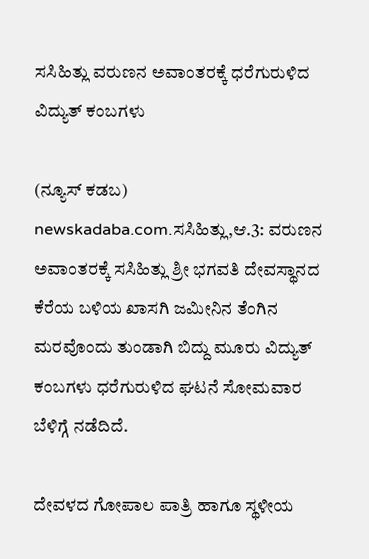ಸಸಿಹಿತ್ಲು ವರುಣನ ಅವಾಂತರಕ್ಕೆ ಧರೆಗುರುಳಿದ ವಿದ್ಯುತ್ ಕಂಬಗಳು

(ನ್ಯೂಸ್ ಕಡಬ) newskadaba.com.ಸಸಿಹಿತ್ಲು,ಆ.3: ವರುಣನ ಅವಾಂತರಕ್ಕೆ ಸಸಿಹಿತ್ಲು ಶ್ರೀ ಭಗವತಿ ದೇವಸ್ಥಾನದ ಕೆರೆಯ ಬಳಿಯ ಖಾಸಗಿ ಜಮೀನಿನ ತೆಂಗಿನ ಮರವೊಂದು ತುಂಡಾಗಿ ಬಿದ್ದು ಮೂರು ವಿದ್ಯುತ್ ಕಂಬಗಳು ಧರೆಗುರುಳಿದ ಘಟನೆ ಸೋಮವಾರ ಬೆಳಿಗ್ಗೆ ನಡೆದಿದೆ.

ದೇವಳದ ಗೋಪಾಲ ಪಾತ್ರಿ ಹಾಗೂ ಸ್ಥಳೀಯ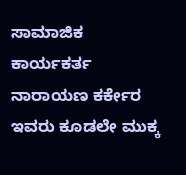ಸಾಮಾಜಿಕ ಕಾರ್ಯಕರ್ತ ನಾರಾಯಣ ಕರ್ಕೇರ ಇವರು ಕೂಡಲೇ ಮುಕ್ಕ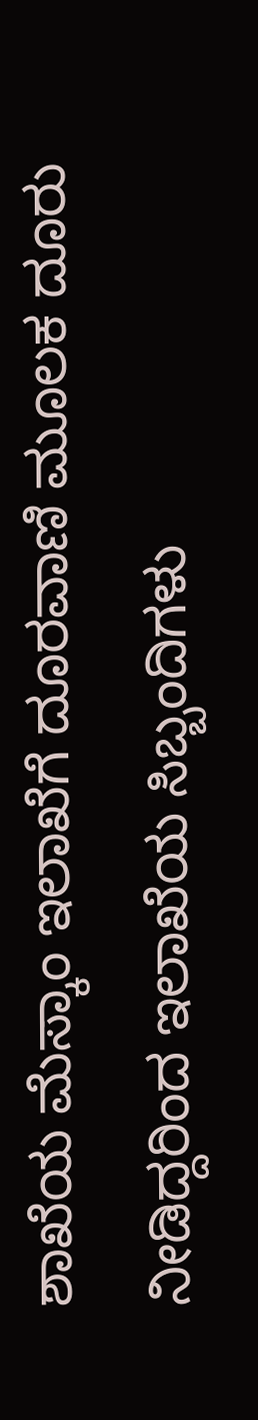ಶಾಖೆಯ ಮೆಸ್ಕಾಂ ಇಲಾಖೆಗೆ ದೂರವಾಣಿ ಮೂಲಕ ದೂರು ನೀಡಿದ್ದರಿಂದ ಇಲಾಖೆಯ ಸಿಬ್ಬಂದಿಗಳು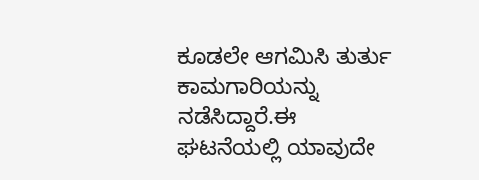ಕೂಡಲೇ ಆಗಮಿಸಿ ತುರ್ತು ಕಾಮಗಾರಿಯನ್ನು ನಡೆಸಿದ್ದಾರೆ.ಈ ಘಟನೆಯಲ್ಲಿ ಯಾವುದೇ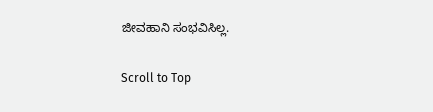ಜೀವಹಾನಿ ಸಂಭವಿಸಿಲ್ಲ.

Scroll to Top